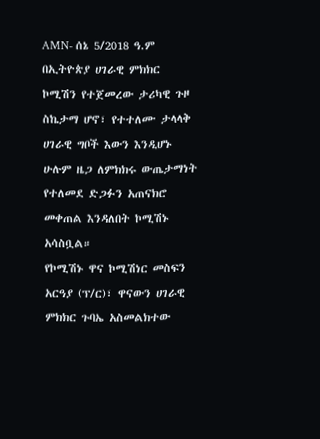AMN- ሰኔ 5/2018 ዓ.ም
በኢትዮጵያ ሀገራዊ ምክክር ኮሚሽን የተጀመረው ታሪካዊ ጉዞ ስኬታማ ሆኖ፣ የተተለሙ ታላላቅ ሀገራዊ ግቦች እውን እንዲሆኑ ሁሉም ዜጋ ለምክክሩ ውጤታማነት የተለመደ ድጋፉን አጠናክሮ መቀጠል እንዳለበት ኮሚሽኑ አሳስቧል።
የኮሚሽኑ ዋና ኮሚሽነር መስፍን አርዓያ (ፕ/ር)፣ ዋናውን ሀገራዊ ምክክር ጉባኤ አስመልክተው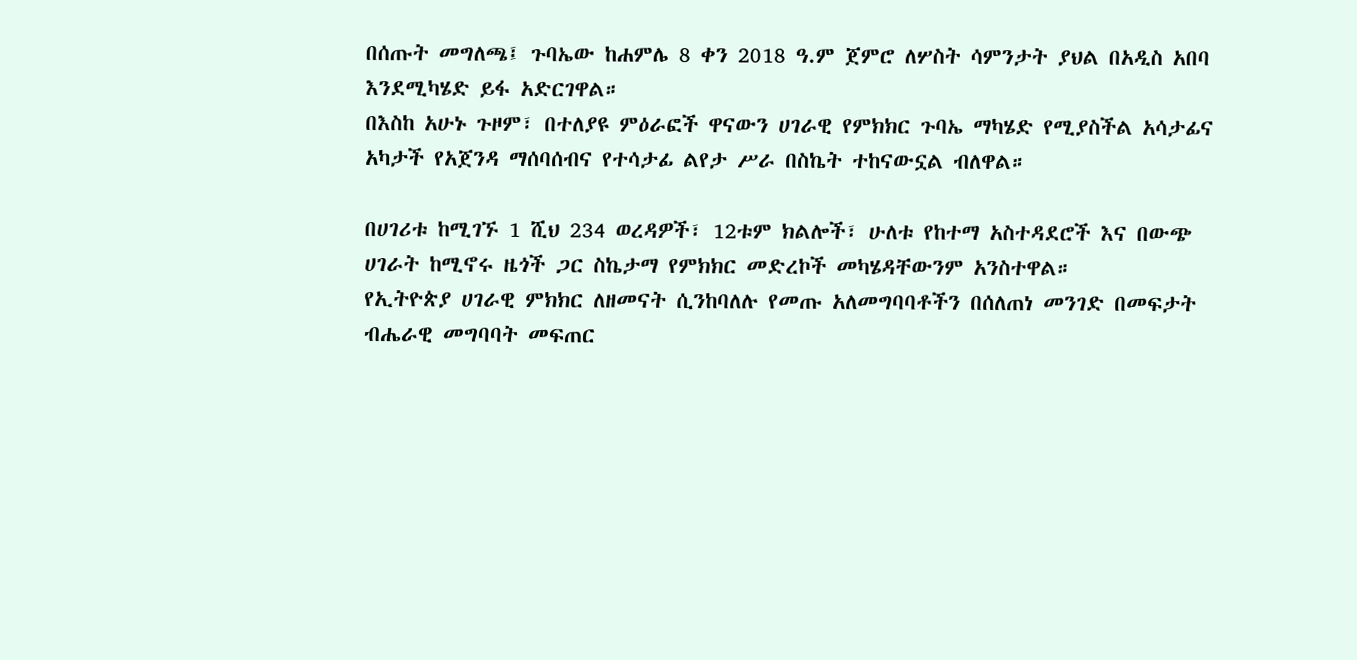በሰጡት መግለጫ፤ ጉባኤው ከሐምሌ 8 ቀን 2018 ዓ.ም ጀምሮ ለሦስት ሳምንታት ያህል በአዲስ አበባ እንደሚካሄድ ይፋ አድርገዋል።
በእስከ አሁኑ ጉዞም፣ በተለያዩ ምዕራፎች ዋናውን ሀገራዊ የምክክር ጉባኤ ማካሄድ የሚያስችል አሳታፊና አካታች የአጀንዳ ማሰባሰብና የተሳታፊ ልየታ ሥራ በስኬት ተከናውኗል ብለዋል።

በሀገሪቱ ከሚገኙ 1 ሺህ 234 ወረዳዎች፣ 12ቱም ክልሎች፣ ሁለቱ የከተማ አስተዳደሮች እና በውጭ ሀገራት ከሚኖሩ ዜጎች ጋር ስኬታማ የምክክር መድረኮች መካሄዳቸውንም አንስተዋል።
የኢትዮጵያ ሀገራዊ ምክክር ለዘመናት ሲንከባለሉ የመጡ አለመግባባቶችን በሰለጠነ መንገድ በመፍታት ብሔራዊ መግባባት መፍጠር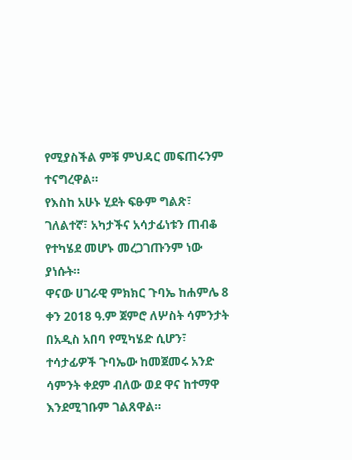የሚያስችል ምቹ ምህዳር መፍጠሩንም ተናግረዋል።
የእስከ አሁኑ ሂደት ፍፁም ግልጽ፣ ገለልተኛ፣ አካታችና አሳታፊነቱን ጠብቆ የተካሄደ መሆኑ መረጋገጡንም ነው ያነሱት።
ዋናው ሀገራዊ ምክክር ጉባኤ ከሐምሌ 8 ቀን 2018 ዓ.ም ጀምሮ ለሦስት ሳምንታት በአዲስ አበባ የሚካሄድ ሲሆን፣ ተሳታፊዎች ጉባኤው ከመጀመሩ አንድ ሳምንት ቀደም ብለው ወደ ዋና ከተማዋ እንደሚገቡም ገልጸዋል።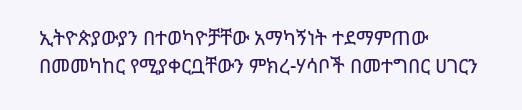ኢትዮጵያውያን በተወካዮቻቸው አማካኝነት ተደማምጠው በመመካከር የሚያቀርቧቸውን ምክረ-ሃሳቦች በመተግበር ሀገርን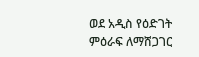ወደ አዲስ የዕድገት ምዕራፍ ለማሸጋገር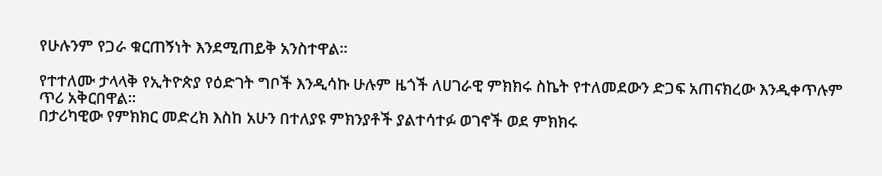የሁሉንም የጋራ ቁርጠኝነት እንደሚጠይቅ አንስተዋል።

የተተለሙ ታላላቅ የኢትዮጵያ የዕድገት ግቦች እንዲሳኩ ሁሉም ዜጎች ለሀገራዊ ምክክሩ ስኬት የተለመደውን ድጋፍ አጠናክረው እንዲቀጥሉም ጥሪ አቅርበዋል።
በታሪካዊው የምክክር መድረክ እስከ አሁን በተለያዩ ምክንያቶች ያልተሳተፉ ወገኖች ወደ ምክክሩ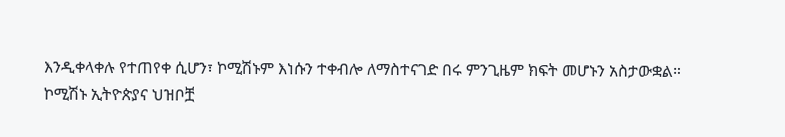እንዲቀላቀሉ የተጠየቀ ሲሆን፣ ኮሚሽኑም እነሱን ተቀብሎ ለማስተናገድ በሩ ምንጊዜም ክፍት መሆኑን አስታውቋል።
ኮሚሽኑ ኢትዮጵያና ህዝቦቿ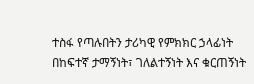ተስፋ የጣሉበትን ታሪካዊ የምክክር ኃላፊነት በከፍተኛ ታማኝነት፣ ገለልተኝነት እና ቁርጠኝነት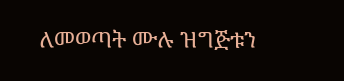ለመወጣት ሙሉ ዝግጅቱን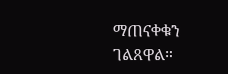ማጠናቀቁን ገልጸዋል።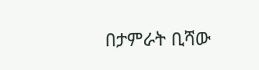በታምራት ቢሻው